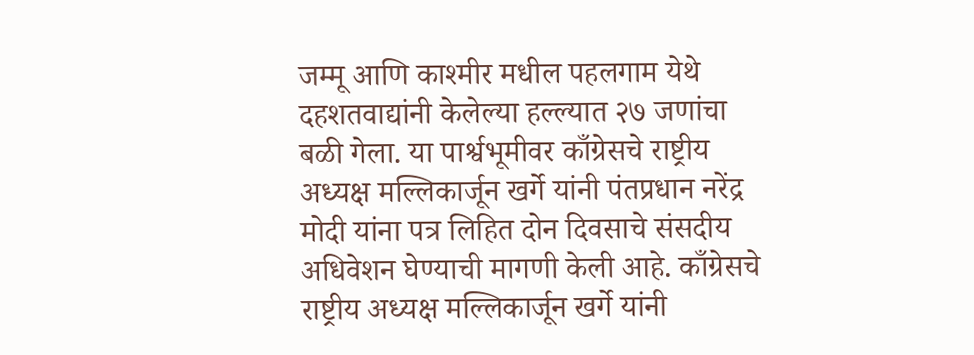जम्मू आणि काश्मीर मधील पहलगाम येथे दहशतवाद्यांनी केलेल्या हल्ल्यात २७ जणांचा बळी गेला. या पार्श्वभूमीवर काँग्रेसचे राष्ट्रीय अध्यक्ष मल्लिकार्जून खर्गे यांनी पंतप्रधान नरेंद्र मोदी यांना पत्र लिहित दोन दिवसाचे संसदीय अधिवेशन घेण्याची मागणी केली आहे. काँग्रेसचे राष्ट्रीय अध्यक्ष मल्लिकार्जून खर्गे यांनी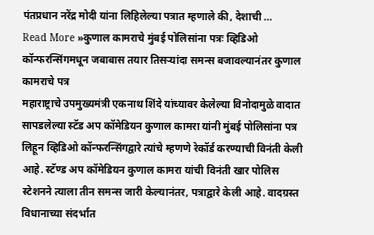पंतप्रधान नरेंद्र मोदी यांना लिहिलेल्या पत्रात म्हणाले की, देशाची …
Read More »कुणाल कामराचे मुंबई पोलिसांना पत्रः व्हिडिओ कॉन्फरन्सिंगमधून जबाबास तयार तिसऱ्यांदा समन्स बजावल्यानंतर कुणाल कामराचे पत्र
महाराष्ट्राचे उपमुख्यमंत्री एकनाथ शिंदे यांच्यावर केलेल्या विनोदामुळे वादात सापडलेल्या स्टॅड अप कॉमेडियन कुणाल कामरा यांनी मुंबई पोलिसांना पत्र लिहून व्हिडिओ कॉन्फरन्सिंगद्वारे त्यांचे म्हणणे रेकॉर्ड करण्याची विनंती केली आहे. स्टॅण्ड अप कॉमेडियन कुणाल कामरा यांची विनंती खार पोलिस स्टेशनने त्याला तीन समन्स जारी केल्यानंतर, पत्राद्वारे केली आहे. वादग्रस्त विधानाच्या संदर्भात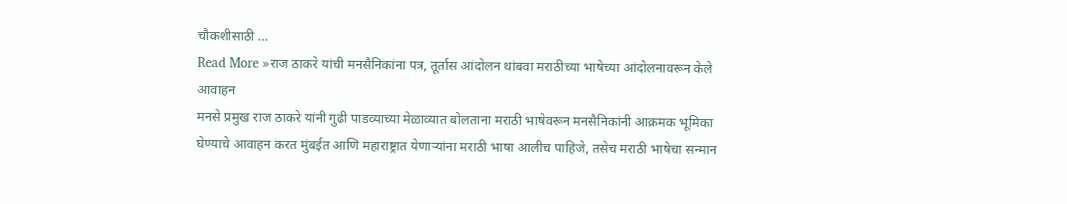चौकशीसाठी …
Read More »राज ठाकरे यांची मनसैनिकांना पत्र, तूर्तास आंदोलन थांबवा मराठीच्या भाषेच्या आंदोलनावरून केले आवाहन
मनसे प्रमुख राज ठाकरे यांनी गुढी पाडव्याच्या मेळाव्यात बोलताना मराठी भाषेवरून मनसैनिकांनी आक्रमक भूमिका घेण्याचे आवाहन करत मुंबईत आणि महाराष्ट्रात येणाऱ्यांना मराठी भाषा आलीच पाहिजे, तसेच मराठी भाषेचा सन्मान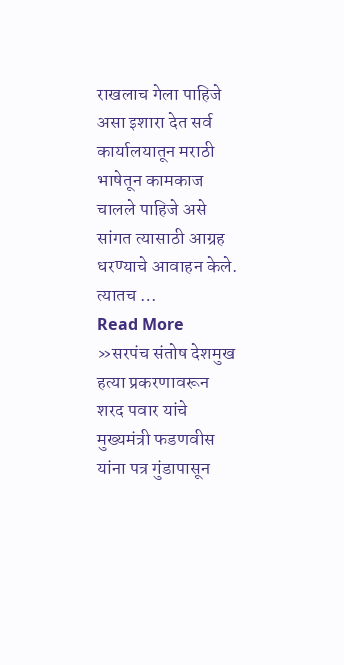राखलाच गेला पाहिजे असा इशारा देत सर्व कार्यालयातून मराठी भाषेतून कामकाज चालले पाहिजे असे सांगत त्यासाठी आग्रह धरण्याचे आवाहन केले. त्यातच …
Read More »सरपंच संतोष देशमुख हत्या प्रकरणावरून शरद पवार यांचे मुख्यमंत्री फडणवीस यांना पत्र गुंडापासून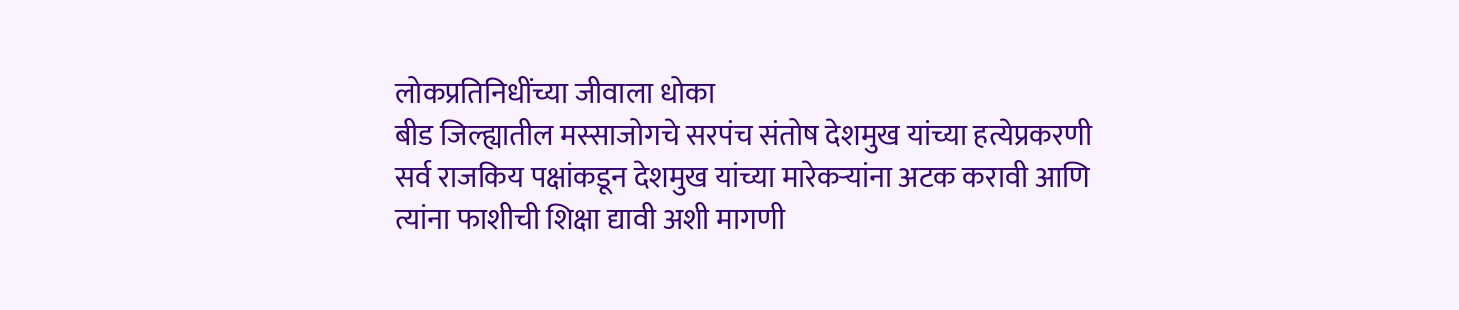लोकप्रतिनिधींच्या जीवाला धोका
बीड जिल्ह्यातील मस्साजोगचे सरपंच संतोष देशमुख यांच्या हत्येप्रकरणी सर्व राजकिय पक्षांकडून देशमुख यांच्या मारेकऱ्यांना अटक करावी आणि त्यांना फाशीची शिक्षा द्यावी अशी मागणी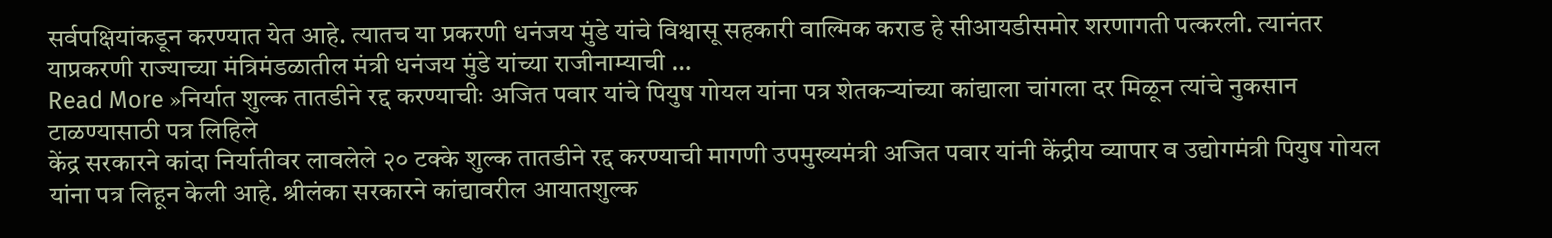सर्वपक्षियांकडून करण्यात येत आहे. त्यातच या प्रकरणी धनंजय मुंडे यांचे विश्वासू सहकारी वाल्मिक कराड हे सीआयडीसमोर शरणागती पत्करली. त्यानंतर याप्रकरणी राज्याच्या मंत्रिमंडळातील मंत्री धनंजय मुंडे यांच्या राजीनाम्याची …
Read More »निर्यात शुल्क तातडीने रद्द करण्याचीः अजित पवार यांचे पियुष गोयल यांना पत्र शेतकऱ्यांच्या कांद्याला चांगला दर मिळून त्यांचे नुकसान टाळण्यासाठी पत्र लिहिले
केंद्र सरकारने कांदा निर्यातीवर लावलेले २० टक्के शुल्क तातडीने रद्द करण्याची मागणी उपमुख्यमंत्री अजित पवार यांनी केंद्रीय व्यापार व उद्योगमंत्री पियुष गोयल यांना पत्र लिहून केली आहे. श्रीलंका सरकारने कांद्यावरील आयातशुल्क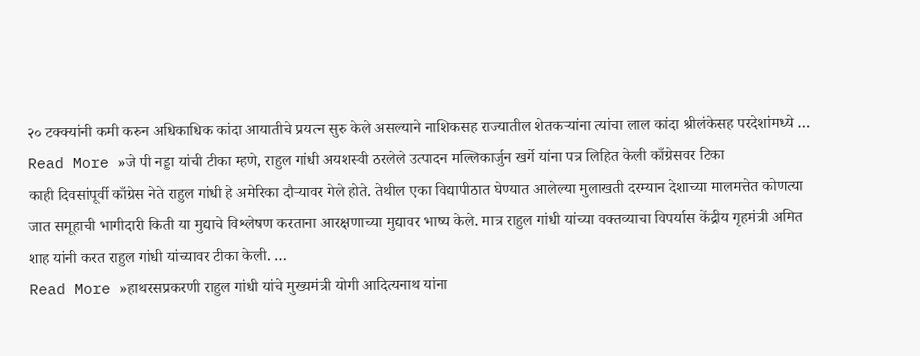२० टक्क्यांनी कमी करुन अधिकाधिक कांदा आयातीचे प्रयत्न सुरु केले असल्याने नाशिकसह राज्यातील शेतकऱ्यांना त्यांचा लाल कांदा श्रीलंकेसह परदेशांमध्ये …
Read More »जे पी नड्डा यांची टीका म्हणे, राहुल गांधी अयशस्वी ठरलेले उत्पादन मल्लिकार्जुन खर्गे यांना पत्र लिहित केली काँग्रेसवर टिका
काही दिवसांपूर्वी काँग्रेस नेते राहुल गांधी हे अमेरिका दौऱ्यावर गेले होते. तेथील एका विद्यापीठात घेण्यात आलेल्या मुलाखती दरम्यान देशाच्या मालमत्तेत कोणत्या जात समूहाची भागीदारी किती या मुद्याचे विश्लेषण करताना आरक्षणाच्या मुद्यावर भाष्य केले. मात्र राहुल गांधी यांच्या वक्तव्याचा विपर्यास केंद्रीय गृहमंत्री अमित शाह यांनी करत राहुल गांधी यांच्यावर टीका केली. …
Read More »हाथरसप्रकरणी राहुल गांधी यांचे मुख्यमंत्री योगी आदित्यनाथ यांना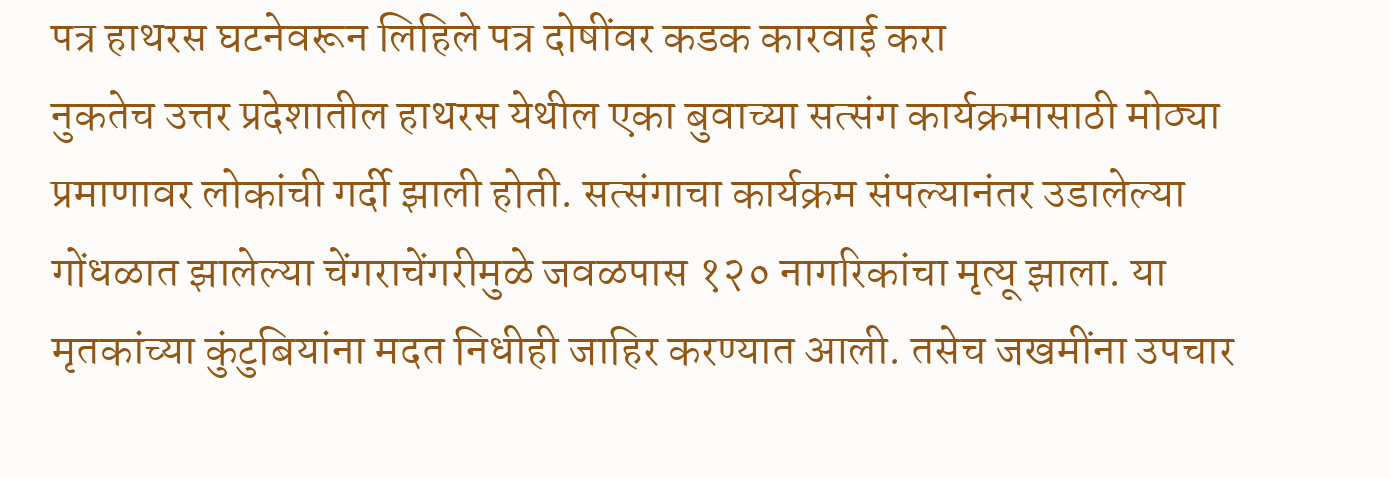पत्र हाथरस घटनेवरून लिहिले पत्र दोषींवर कडक कारवाई करा
नुकतेच उत्तर प्रदेशातील हाथरस येथील एका बुवाच्या सत्संग कार्यक्रमासाठी मोठ्या प्रमाणावर लोकांची गर्दी झाली होती. सत्संगाचा कार्यक्रम संपल्यानंतर उडालेल्या गोंधळात झालेल्या चेंगराचेंगरीमुळे जवळपास १२० नागरिकांचा मृत्यू झाला. या मृतकांच्या कुंटुबियांना मदत निधीही जाहिर करण्यात आली. तसेच जखमींना उपचार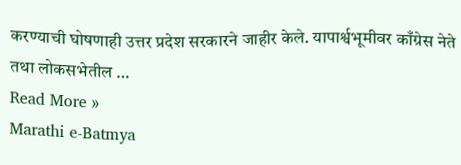करण्याची घोषणाही उत्तर प्रदेश सरकारने जाहीर केले. यापार्श्वभूमीवर काँग्रेस नेते तथा लोकसभेतील …
Read More »
Marathi e-Batmya